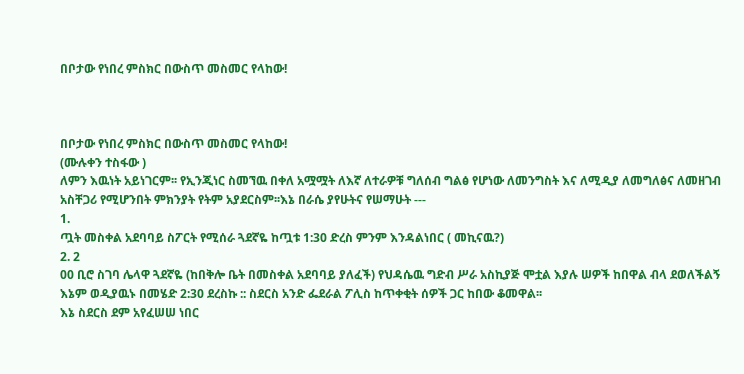በቦታው የነበረ ምስክር በውስጥ መስመር የላከው!



በቦታው የነበረ ምስክር በውስጥ መስመር የላከው!
(ሙሉቀን ተስፋው )
ለምን እዉነት አይነገርም፡፡ የኢንጂነር ስመኘዉ በቀለ አሟሟት ለእኛ ለተራዎቹ ግለሰብ ግልፅ የሆነው ለመንግስት እና ለሚዲያ ለመግለፅና ለመዘገብ አስቸጋሪ የሚሆንበት ምክንያት የትም አያደርስም፡፡እኔ በራሴ ያየሁትና የሠማሁት ---
1.
ጧት መስቀል አደባባይ ስፖርት የሚሰራ ጓደኛዬ ከጧቱ 1:30 ድረስ ምንም እንዳልነበር ( መኪናዉ?)
2. 2
00 ቢሮ ስገባ ሌላዋ ጓደኛዬ (ከበቅሎ ቤት በመስቀል አደባባይ ያለፈች) የህዳሴዉ ግድብ ሥራ አስኪያጅ ሞቷል እያሉ ሠዎች ከበዋል ብላ ደወለችልኝ
እኔም ወዲያዉኑ በመሄድ 2:30 ደረስኩ :: ስደርስ አንድ ፌደራል ፖሊስ ከጥቀቂት ሰዎች ጋር ከበው ቆመዋል፡፡
እኔ ስደርስ ደም አየፈሠሠ ነበር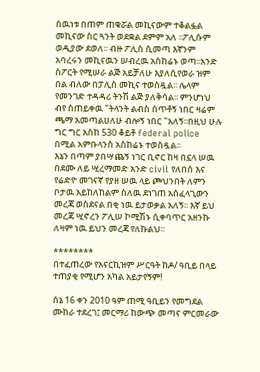ሰዉነቱ በጠም ጠቁሯል መኪናውም ተቆልፏል መኪናው ስር ጓንት ወደቋል ደምም አለ ፡፡ፖሊሱም ወዲያው ደወለ፡፡ ብዙ ፖሊስ ሲመጣ እኛንም አባረሩን መኪናዉን ሠብረዉ አስከሬኑ ወጣ፡፡አንድ ስፖርት የሚሠራ ልጅ አይቻለሁ እያለሲየወራ ዝም በል ብለው በፓሊስ መኪና ተወስዷል፡፡ ሌላም የመንገድ ተዳዳሪ ትንሽ ልጅ ያለቅሳል፡፡ ምንሆነህ ብየ ስጠይቀዉ "ትላንት ልብስ ሰጥቶኝ ነበር ዛሬም ጫማ አመጣልሀለሁ ብሎኝ ነበር "አለኝ፡፡በዚህ ሁሉ ግር ግር አስከ 530 ቆይቶ federal police በሚል አምቡላንስ አስከሬኑ ተወስዷል፡፡
እኔን በጣም ያበሣጨኝ ነገር ቢኖር ከዛ በኗላ ሠዉ በደሙ ለይ ሢረማመድ አንድ civil የለበሰ እና የሬድዮ መገናኛ የያዘ ሠዉ ላይ ጮህንበት ለምን ቦታዉ አይከለከልም ስለዉ ደነገጠ አሰፈላጊውን መረጃ ወስደናል በቂ ነዉ ይታወቃል አለኝ፡፡ እኛ ይህ መረጃ ሢኖረን ፖሊሠ ኮሚሽኑ ሲቀባጥር አዘንኩ ለዛም ነዉ ይህን መረጃ የለኩልህ፡፡

********
በተፈጠረው የአናርኪዝም ሥርዓት ከዶ/ ዓቢይ በላይ ተጠያቂ የሚሆን አካል አይታየኝም!

ሰኔ 16 ቀን 2010 ዓም ጠሚ ዓቢይን የመግደል ሙከራ ተደረገ፤ መርማሪ ከውጭ መጣና ምርመራው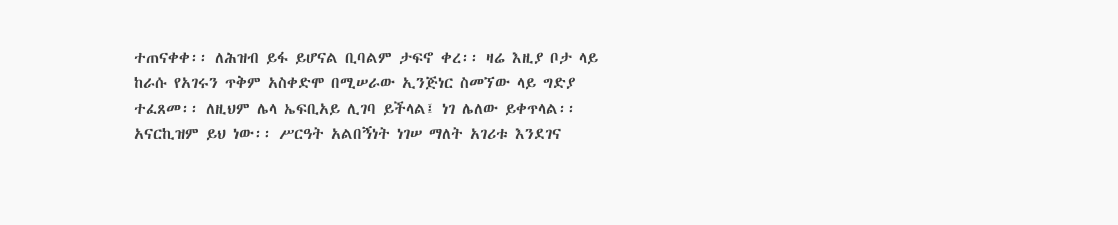ተጠናቀቀ፡፡ ለሕዝብ ይፋ ይሆናል ቢባልም ታፍኖ ቀረ፡፡ ዛሬ እዚያ ቦታ ላይ ከራሱ የአገሩን ጥቅም አስቀድሞ በሚሠራው ኢንጅነር ስመኘው ላይ ግድያ ተፈጸመ፡፡ ለዚህም ሌላ ኤፍቢአይ ሊገባ ይችላል፤ ነገ ሌለው ይቀጥላል፡፡ አናርኪዝም ይህ ነው፡፡ ሥርዓት አልበኝነት ነገሠ ማለት አገሪቱ እንደገና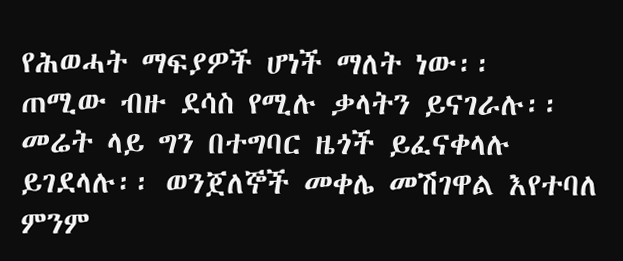የሕወሓት ማፍያዎች ሆነች ማለት ነው፡፡
ጠሚው ብዙ ደሳስ የሚሉ ቃላትን ይናገራሉ፡፡ መሬት ላይ ግን በተግባር ዜጎች ይፈናቀላሉ ይገደላሉ፡፡ ወንጀለኞች መቀሌ መሽገዋል እየተባለ ምንም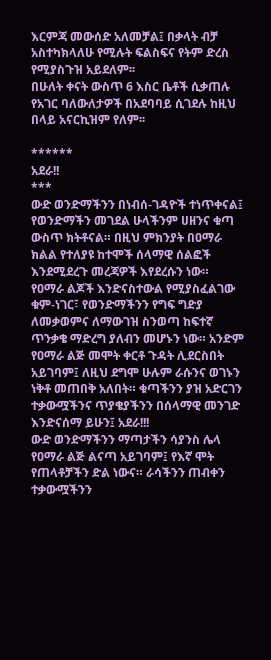እርምጃ መውሰድ አለመቻል፤ በቃላት ብቻ አስተካክላለሁ የሚሉት ፍልስፍና የትም ድረስ የሚያስጉዝ አይደለም፡፡
በሁለት ቀናት ውስጥ 6 እስር ቤቶች ሲቃጠሉ የአገር ባለውለታዎች በአደባባይ ሲገደሉ ከዚህ በላይ አናርኪዝም የለም፡፡

******
አደራ!!
***
ውድ ወንድማችንን በነብሰ-ገዳዮች ተነጥቀናል፤ የወንድማችን መገደል ሁላችንም ሀዘንና ቁጣ ውስጥ ክትቶናል። በዚህ ምክንያት በዐማራ ክልል የተለያዩ ከተሞች ሰላማዊ ሰልፎች እንደሚደረጉ መረጃዎች እየደረሱን ነው።
የዐማራ ልጆች እንድናስተውል የሚያስፈልገው ቁም-ነገር፣ የወንድማችንን የግፍ ግድያ ለመቃወምና ለማውገዝ ስንወጣ ከፍተኛ ጥንቃቄ ማድረግ ያለብን መሆኑን ነው። አንድም የዐማራ ልጅ መሞት ቀርቶ ጉዳት ሊደርስበት አይገባም፤ ለዚህ ደግሞ ሁሉም ራሱንና ወገኑን ነቅቶ መጠበቅ አለበት። ቁጣችንን ያዝ አድርገን ተቃውሟችንና ጥያቄያችንን በሰላማዊ መንገድ እንድናሰማ ይሁን፤ አደራ!!!
ውድ ወንድማችንን ማጣታችን ሳያንስ ሌላ የዐማራ ልጅ ልናጣ አይገባም፤ የእኛ ሞት የጠላቶቻችን ድል ነውና። ራሳችንን ጠብቀን ተቃውሟችንን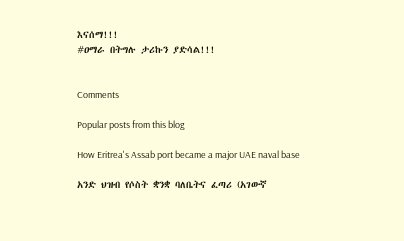እናሰማ!!!
#ዐማራ በትግሉ ታሪኩን ያድሳል!!!


Comments

Popular posts from this blog

How Eritrea's Assab port became a major UAE naval base

አንድ ህዝብ የሶስት ቋንቋ ባለቤትና ፈጣሪ (አገውኛ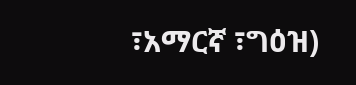፣አማርኛ ፣ግዕዝ)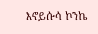እኖይሱሳ ኮንኬ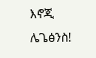እኖጂ ሌጌፅንስ!